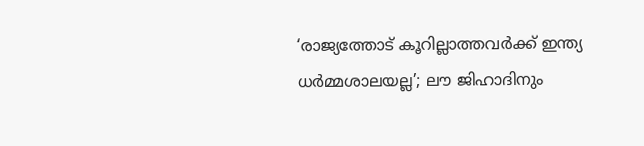‘രാജ്യത്തോട് കൂറില്ലാത്തവർക്ക് ഇന്ത്യ ധർമ്മശാലയല്ല’; ലൗ ജിഹാദിനും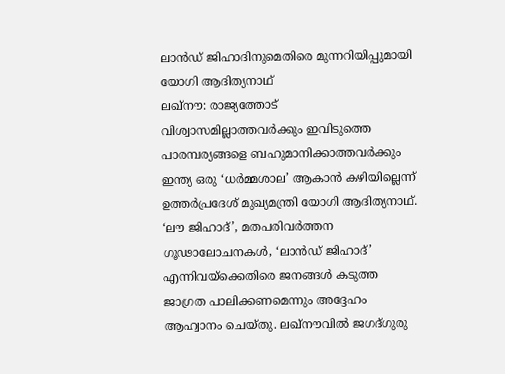ലാൻഡ് ജിഹാദിനുമെതിരെ മുന്നറിയിപ്പുമായി യോഗി ആദിത്യനാഥ്
ലഖ്നൗ: രാജ്യത്തോട് വിശ്വാസമില്ലാത്തവർക്കും ഇവിടുത്തെ പാരമ്പര്യങ്ങളെ ബഹുമാനിക്കാത്തവർക്കും ഇന്ത്യ ഒരു ‘ധർമ്മശാല’ ആകാൻ കഴിയില്ലെന്ന് ഉത്തർപ്രദേശ് മുഖ്യമന്ത്രി യോഗി ആദിത്യനാഥ്. ‘ലൗ ജിഹാദ്’, മതപരിവർത്തന ഗൂഢാലോചനകൾ, ‘ലാൻഡ് ജിഹാദ്’ എന്നിവയ്ക്കെതിരെ ജനങ്ങൾ കടുത്ത ജാഗ്രത പാലിക്കണമെന്നും അദ്ദേഹം ആഹ്വാനം ചെയ്തു. ലഖ്നൗവിൽ ജഗദ്ഗുരു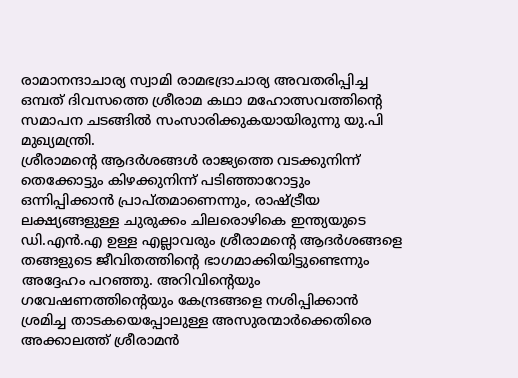രാമാനന്ദാചാര്യ സ്വാമി രാമഭദ്രാചാര്യ അവതരിപ്പിച്ച ഒമ്പത് ദിവസത്തെ ശ്രീരാമ കഥാ മഹോത്സവത്തിന്റെ സമാപന ചടങ്ങിൽ സംസാരിക്കുകയായിരുന്നു യു.പി മുഖ്യമന്ത്രി.
ശ്രീരാമന്റെ ആദർശങ്ങൾ രാജ്യത്തെ വടക്കുനിന്ന് തെക്കോട്ടും കിഴക്കുനിന്ന് പടിഞ്ഞാറോട്ടും ഒന്നിപ്പിക്കാൻ പ്രാപ്തമാണെന്നും, രാഷ്ട്രീയ ലക്ഷ്യങ്ങളുള്ള ചുരുക്കം ചിലരൊഴികെ ഇന്ത്യയുടെ ഡി.എൻ.എ ഉള്ള എല്ലാവരും ശ്രീരാമന്റെ ആദർശങ്ങളെ തങ്ങളുടെ ജീവിതത്തിന്റെ ഭാഗമാക്കിയിട്ടുണ്ടെന്നും അദ്ദേഹം പറഞ്ഞു. അറിവിന്റെയും ഗവേഷണത്തിന്റെയും കേന്ദ്രങ്ങളെ നശിപ്പിക്കാൻ ശ്രമിച്ച താടകയെപ്പോലുള്ള അസുരന്മാർക്കെതിരെ അക്കാലത്ത് ശ്രീരാമൻ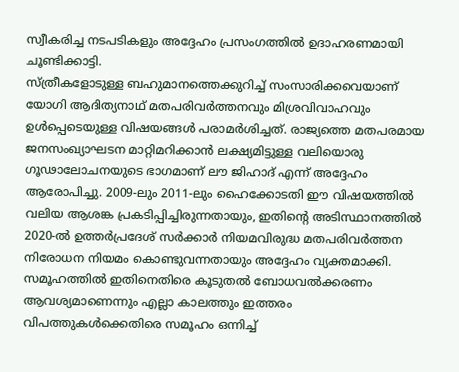സ്വീകരിച്ച നടപടികളും അദ്ദേഹം പ്രസംഗത്തിൽ ഉദാഹരണമായി ചൂണ്ടിക്കാട്ടി.
സ്ത്രീകളോടുള്ള ബഹുമാനത്തെക്കുറിച്ച് സംസാരിക്കവെയാണ് യോഗി ആദിത്യനാഥ് മതപരിവർത്തനവും മിശ്രവിവാഹവും ഉൾപ്പെടെയുള്ള വിഷയങ്ങൾ പരാമർശിച്ചത്. രാജ്യത്തെ മതപരമായ ജനസംഖ്യാഘടന മാറ്റിമറിക്കാൻ ലക്ഷ്യമിട്ടുള്ള വലിയൊരു ഗൂഢാലോചനയുടെ ഭാഗമാണ് ലൗ ജിഹാദ് എന്ന് അദ്ദേഹം ആരോപിച്ചു. 2009-ലും 2011-ലും ഹൈക്കോടതി ഈ വിഷയത്തിൽ വലിയ ആശങ്ക പ്രകടിപ്പിച്ചിരുന്നതായും, ഇതിന്റെ അടിസ്ഥാനത്തിൽ 2020-ൽ ഉത്തർപ്രദേശ് സർക്കാർ നിയമവിരുദ്ധ മതപരിവർത്തന നിരോധന നിയമം കൊണ്ടുവന്നതായും അദ്ദേഹം വ്യക്തമാക്കി.
സമൂഹത്തിൽ ഇതിനെതിരെ കൂടുതൽ ബോധവൽക്കരണം ആവശ്യമാണെന്നും എല്ലാ കാലത്തും ഇത്തരം വിപത്തുകൾക്കെതിരെ സമൂഹം ഒന്നിച്ച്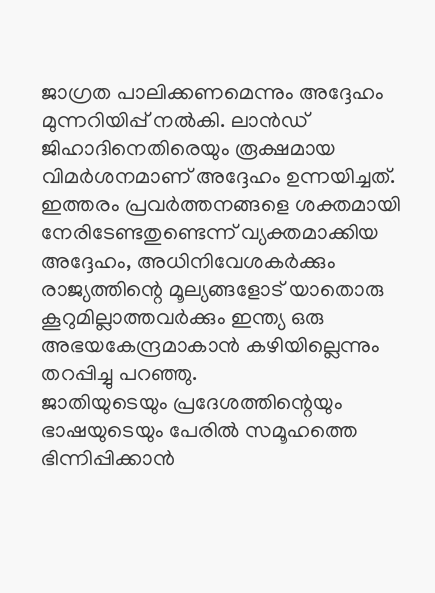ജാഗ്രത പാലിക്കണമെന്നും അദ്ദേഹം മുന്നറിയിപ്പ് നൽകി. ലാൻഡ് ജിഹാദിനെതിരെയും രൂക്ഷമായ വിമർശനമാണ് അദ്ദേഹം ഉന്നയിച്ചത്. ഇത്തരം പ്രവർത്തനങ്ങളെ ശക്തമായി നേരിടേണ്ടതുണ്ടെന്ന് വ്യക്തമാക്കിയ അദ്ദേഹം, അധിനിവേശകർക്കും രാജ്യത്തിന്റെ മൂല്യങ്ങളോട് യാതൊരു കൂറുമില്ലാത്തവർക്കും ഇന്ത്യ ഒരു അഭയകേന്ദ്രമാകാൻ കഴിയില്ലെന്നും തറപ്പിച്ചു പറഞ്ഞു.
ജാതിയുടെയും പ്രദേശത്തിന്റെയും ഭാഷയുടെയും പേരിൽ സമൂഹത്തെ ഭിന്നിപ്പിക്കാൻ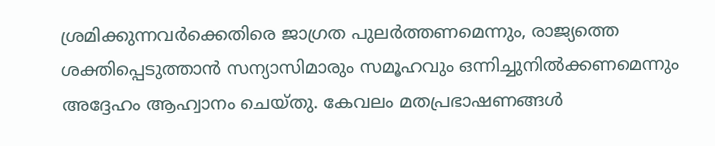ശ്രമിക്കുന്നവർക്കെതിരെ ജാഗ്രത പുലർത്തണമെന്നും, രാജ്യത്തെ ശക്തിപ്പെടുത്താൻ സന്യാസിമാരും സമൂഹവും ഒന്നിച്ചുനിൽക്കണമെന്നും അദ്ദേഹം ആഹ്വാനം ചെയ്തു. കേവലം മതപ്രഭാഷണങ്ങൾ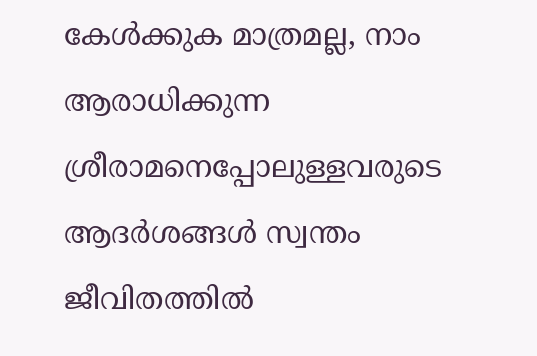കേൾക്കുക മാത്രമല്ല, നാം ആരാധിക്കുന്ന ശ്രീരാമനെപ്പോലുള്ളവരുടെ ആദർശങ്ങൾ സ്വന്തം ജീവിതത്തിൽ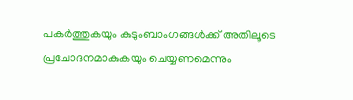പകർത്തുകയും കുടുംബാംഗങ്ങൾക്ക് അതിലൂടെ പ്രചോദനമാകുകയും ചെയ്യണമെന്നും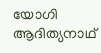യോഗി ആദിത്യനാഥ്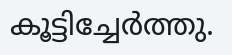കൂട്ടിച്ചേർത്തു.